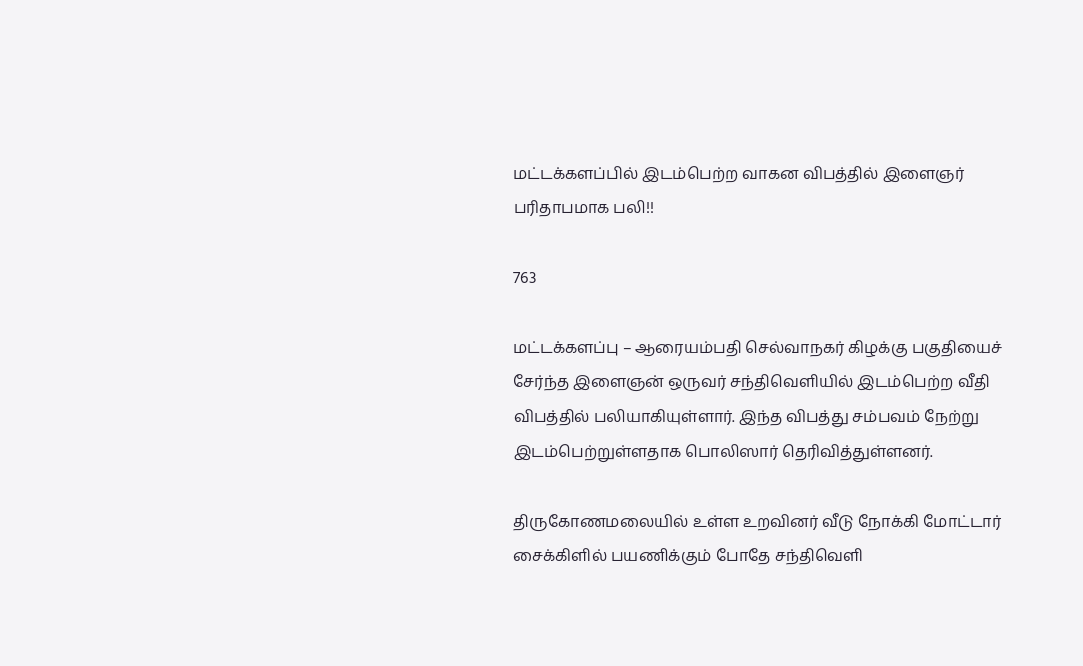மட்டக்களப்பில் இடம்பெற்ற வாகன விபத்தில் இளைஞர் பரிதாபமாக பலி!!

763

மட்டக்களப்பு – ஆரையம்பதி செல்வாநகர் கிழக்கு பகுதியைச் சேர்ந்த இளைஞன் ஒருவர் சந்திவெளியில் இடம்பெற்ற வீதி விபத்தில் பலியாகியுள்ளார். இந்த விபத்து சம்பவம் நேற்று இடம்பெற்றுள்ளதாக பொலிஸார் தெரிவித்துள்ளனர்.

திருகோணமலையில் உள்ள உறவினர் வீடு நோக்கி மோட்டார் சைக்கிளில் பயணிக்கும் போதே சந்திவெளி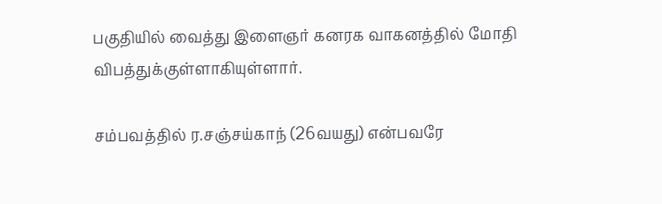பகுதியில் வைத்து இளைஞர் கனரக வாகனத்தில் மோதி விபத்துக்குள்ளாகியுள்ளார்.

சம்பவத்தில் ர.சஞ்சய்காந் (26வயது) என்பவரே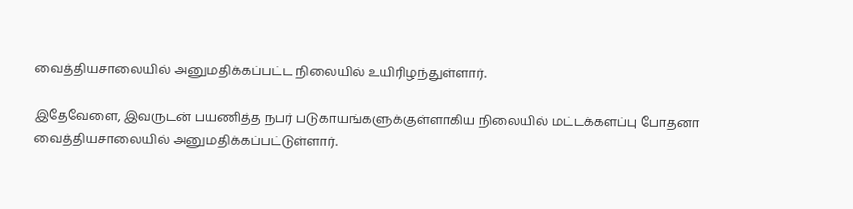வைத்தியசாலையில் அனுமதிக்கப்பட்ட நிலையில் உயிரிழந்துள்ளார்.

இதேவேளை, இவருடன் பயணித்த நபர் படுகாயங்களுக்குள்ளாகிய நிலையில் மட்டக்களப்பு போதனா வைத்தியசாலையில் அனுமதிக்கப்பட்டுள்ளார்.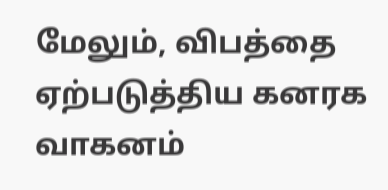மேலும், விபத்தை ஏற்படுத்திய கனரக வாகனம்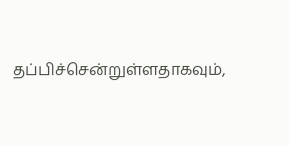தப்பிச்சென்றுள்ளதாகவும்,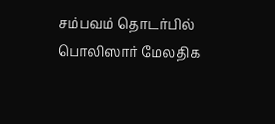சம்பவம் தொடர்பில் பொலிஸார் மேலதிக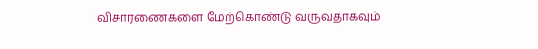விசாரணைகளை மேற்கொண்டு வருவதாகவும்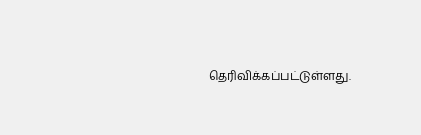தெரிவிக்கப்பட்டுள்ளது.